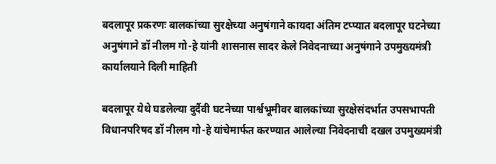बदलापूर प्रकरणः बालकांच्या सुरक्षेच्या अनुषंगाने कायदा अंतिम टप्प्यात बदलापूर घटनेच्या अनुषंगाने डॉ नीलम गो-हे यांनी शासनास सादर केले निवेदनाच्या अनुषंगाने उपमुख्यमंत्री कार्यालयाने दिली माहिती

बदलापूर येथे घडलेल्या दुर्दैवी घटनेच्या पार्श्वभूमीवर बालकांच्या सुरक्षेसंदर्भात उपसभापती विधानपरिषद डॉ नीलम गो-हे यांचेमार्फत करण्यात आलेल्या निवेदनाची दखल उपमुख्यमंत्री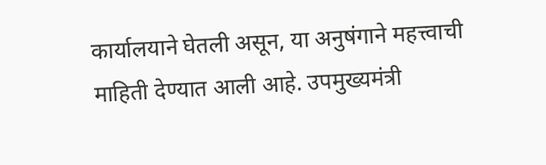कार्यालयाने घेतली असून, या अनुषंगाने महत्त्वाची माहिती देण्यात आली आहे. उपमुख्यमंत्री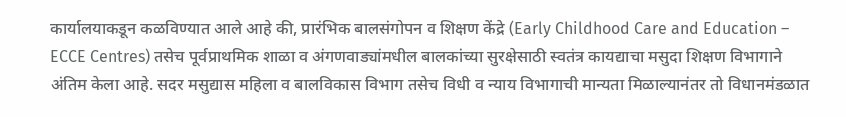कार्यालयाकडून कळविण्यात आले आहे की, प्रारंभिक बालसंगोपन व शिक्षण केंद्रे (Early Childhood Care and Education – ECCE Centres) तसेच पूर्वप्राथमिक शाळा व अंगणवाड्यांमधील बालकांच्या सुरक्षेसाठी स्वतंत्र कायद्याचा मसुदा शिक्षण विभागाने अंतिम केला आहे. सदर मसुद्यास महिला व बालविकास विभाग तसेच विधी व न्याय विभागाची मान्यता मिळाल्यानंतर तो विधानमंडळात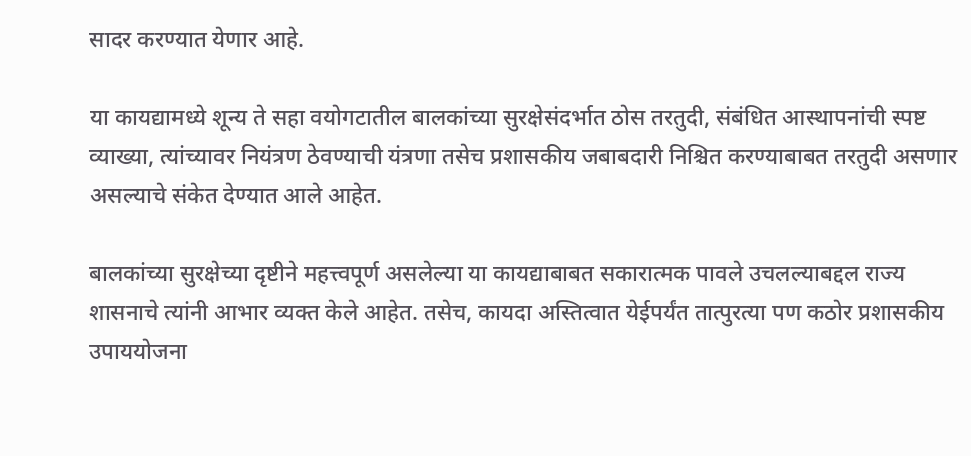सादर करण्यात येणार आहे.

या कायद्यामध्ये शून्य ते सहा वयोगटातील बालकांच्या सुरक्षेसंदर्भात ठोस तरतुदी, संबंधित आस्थापनांची स्पष्ट व्याख्या, त्यांच्यावर नियंत्रण ठेवण्याची यंत्रणा तसेच प्रशासकीय जबाबदारी निश्चित करण्याबाबत तरतुदी असणार असल्याचे संकेत देण्यात आले आहेत.

बालकांच्या सुरक्षेच्या दृष्टीने महत्त्वपूर्ण असलेल्या या कायद्याबाबत सकारात्मक पावले उचलल्याबद्दल राज्य शासनाचे त्यांनी आभार व्यक्त केले आहेत. तसेच, कायदा अस्तित्वात येईपर्यंत तात्पुरत्या पण कठोर प्रशासकीय उपाययोजना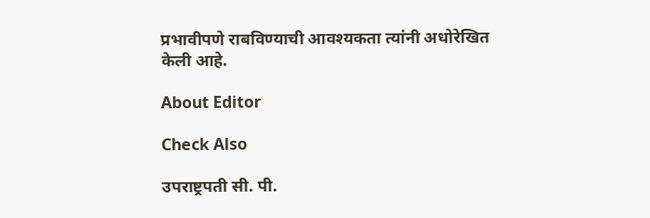प्रभावीपणे राबविण्याची आवश्यकता त्यांनी अधोरेखित केली आहे.

About Editor

Check Also

उपराष्ट्रपती सी. पी.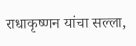राधाकृष्णन यांचा सल्ला,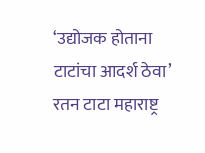‘उद्योजक होताना टाटांचा आदर्श ठेवा’ रतन टाटा महाराष्ट्र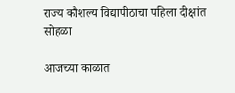राज्य कौशल्य विद्यापीठाचा पहिला दीक्षांत सोहळा

आजच्या काळात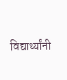विद्यार्थ्यांनी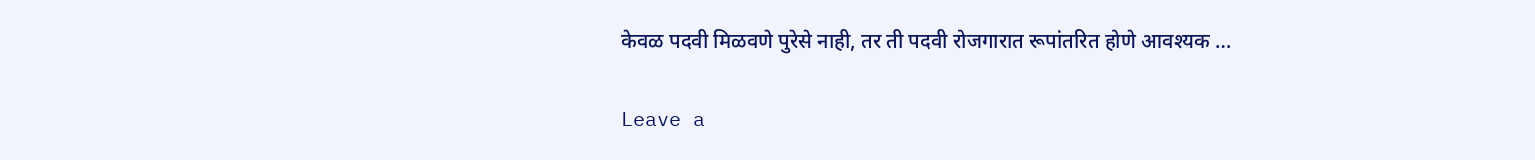केवळ पदवी मिळवणे पुरेसे नाही, तर ती पदवी रोजगारात रूपांतरित होणे आवश्यक …

Leave a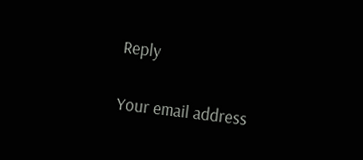Reply

Your email address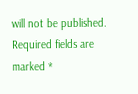will not be published. Required fields are marked *